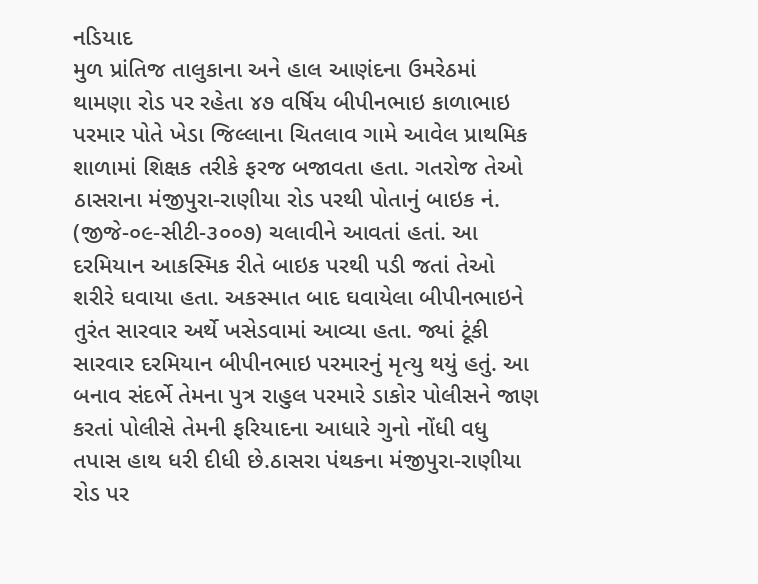નડિયાદ
મુળ પ્રાંતિજ તાલુકાના અને હાલ આણંદના ઉમરેઠમાં થામણા રોડ પર રહેતા ૪૭ વર્ષિય બીપીનભાઇ કાળાભાઇ પરમાર પોતે ખેડા જિલ્લાના ચિતલાવ ગામે આવેલ પ્રાથમિક શાળામાં શિક્ષક તરીકે ફરજ બજાવતા હતા. ગતરોજ તેઓ ઠાસરાના મંજીપુરા-રાણીયા રોડ પરથી પોતાનું બાઇક નં. (જીજે-૦૯-સીટી-૩૦૦૭) ચલાવીને આવતાં હતાં. આ દરમિયાન આકસ્મિક રીતે બાઇક પરથી પડી જતાં તેઓ શરીરે ઘવાયા હતા. અકસ્માત બાદ ઘવાયેલા બીપીનભાઇને તુરંત સારવાર અર્થે ખસેડવામાં આવ્યા હતા. જ્યાં ટૂંકી સારવાર દરમિયાન બીપીનભાઇ પરમારનું મૃત્યુ થયું હતું. આ બનાવ સંદર્ભે તેમના પુત્ર રાહુલ પરમારે ડાકોર પોલીસને જાણ કરતાં પોલીસે તેમની ફરિયાદના આધારે ગુનો નોંધી વધુ તપાસ હાથ ધરી દીધી છે.ઠાસરા પંથકના મંજીપુરા-રાણીયા રોડ પર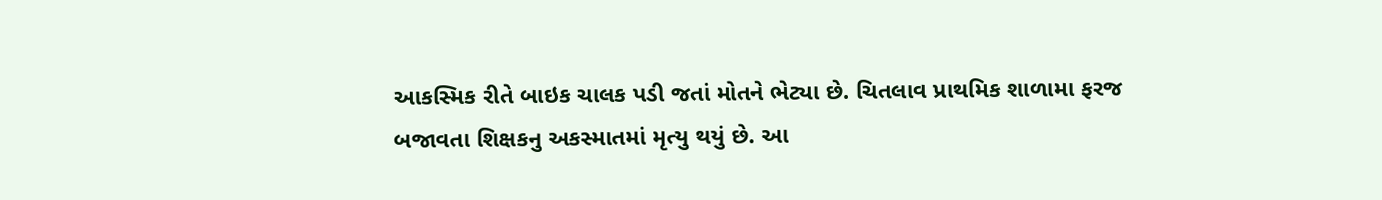આકસ્મિક રીતે બાઇક ચાલક પડી જતાં મોતને ભેટ્યા છે. ચિતલાવ પ્રાથમિક શાળામા ફરજ બજાવતા શિક્ષકનુ અકસ્માતમાં મૃત્યુ થયું છે. આ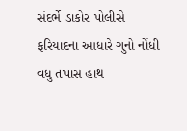સંદર્ભે ડાકોર પોલીસે ફરિયાદના આધારે ગુનો નોંધી વધુ તપાસ હાથ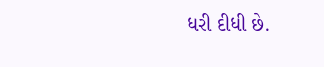ધરી દીધી છે.